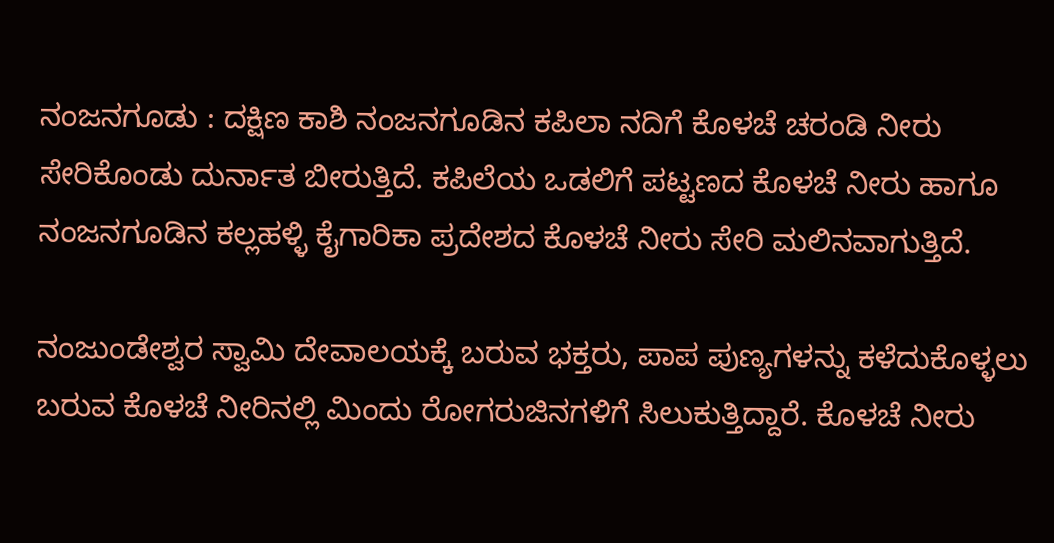ನಂಜನಗೂಡು : ದಕ್ಷಿಣ ಕಾಶಿ ನಂಜನಗೂಡಿನ ಕಪಿಲಾ ನದಿಗೆ ಕೊಳಚೆ ಚರಂಡಿ ನೀರು ಸೇರಿಕೊಂಡು ದುರ್ನಾತ ಬೀರುತ್ತಿದೆ. ಕಪಿಲೆಯ ಒಡಲಿಗೆ ಪಟ್ಟಣದ ಕೊಳಚೆ ನೀರು ಹಾಗೂ ನಂಜನಗೂಡಿನ ಕಲ್ಲಹಳ್ಳಿ ಕೈಗಾರಿಕಾ ಪ್ರದೇಶದ ಕೊಳಚೆ ನೀರು ಸೇರಿ ಮಲಿನವಾಗುತ್ತಿದೆ.

ನಂಜುಂಡೇಶ್ವರ ಸ್ವಾಮಿ ದೇವಾಲಯಕ್ಕೆ ಬರುವ ಭಕ್ತರು, ಪಾಪ ಪುಣ್ಯಗಳನ್ನು ಕಳೆದುಕೊಳ್ಳಲು ಬರುವ ಕೊಳಚೆ ನೀರಿನಲ್ಲಿ ಮಿಂದು ರೋಗರುಜಿನಗಳಿಗೆ ಸಿಲುಕುತ್ತಿದ್ದಾರೆ. ಕೊಳಚೆ ನೀರು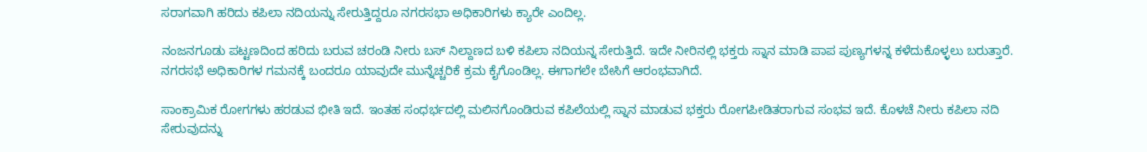ಸರಾಗವಾಗಿ ಹರಿದು ಕಪಿಲಾ ನದಿಯನ್ನು ಸೇರುತ್ತಿದ್ದರೂ ನಗರಸಭಾ ಅಧಿಕಾರಿಗಳು ಕ್ಯಾರೇ ಎಂದಿಲ್ಲ.

ನಂಜನಗೂಡು ಪಟ್ಟಣದಿಂದ ಹರಿದು ಬರುವ ಚರಂಡಿ ನೀರು ಬಸ್ ನಿಲ್ದಾಣದ ಬಳಿ ಕಪಿಲಾ ನದಿಯನ್ನ ಸೇರುತ್ತಿದೆ. ಇದೇ ನೀರಿನಲ್ಲಿ ಭಕ್ತರು ಸ್ನಾನ ಮಾಡಿ ಪಾಪ ಪುಣ್ಯಗಳನ್ನ ಕಳೆದುಕೊಳ್ಳಲು ಬರುತ್ತಾರೆ. ನಗರಸಭೆ ಅಧಿಕಾರಿಗಳ ಗಮನಕ್ಕೆ ಬಂದರೂ ಯಾವುದೇ ಮುನ್ನೆಚ್ಚರಿಕೆ ಕ್ರಮ ಕೈಗೊಂಡಿಲ್ಲ. ಈಗಾಗಲೇ ಬೇಸಿಗೆ ಆರಂಭವಾಗಿದೆ.

ಸಾಂಕ್ರಾಮಿಕ ರೋಗಗಳು ಹರಡುವ ಭೀತಿ ಇದೆ. ಇಂತಹ ಸಂಧರ್ಭದಲ್ಲಿ ಮಲಿನಗೊಂಡಿರುವ ಕಪಿಲೆಯಲ್ಲಿ ಸ್ನಾನ ಮಾಡುವ ಭಕ್ತರು ರೋಗಪೀಡಿತರಾಗುವ ಸಂಭವ ಇದೆ. ಕೊಳಚೆ ನೀರು ಕಪಿಲಾ ನದಿ ಸೇರುವುದನ್ನು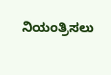ನಿಯಂತ್ರಿಸಲು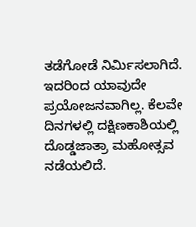ತಡೆಗೋಡೆ ‌ನಿರ್ಮಿಸಲಾಗಿದೆ. ಇದರಿಂದ ಯಾವುದೇ ಪ್ರಯೋಜನವಾಗಿಲ್ಲ. ಕೆಲವೇ ದಿನಗಳಲ್ಲಿ ದಕ್ಷಿಣಕಾಶಿಯಲ್ಲಿ ದೊಡ್ಡಜಾತ್ರಾ ಮಹೋತ್ಸವ ನಡೆಯಲಿದೆ.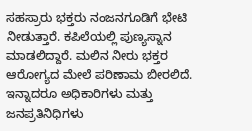ಸಹಸ್ರಾರು ಭಕ್ತರು ನಂಜನಗೂಡಿಗೆ ಭೇಟಿ ನೀಡುತ್ತಾರೆ. ಕಪಿಲೆಯಲ್ಲಿ ಪುಣ್ಯಸ್ನಾನ ಮಾಡಲಿದ್ದಾರೆ. ಮಲಿನ ನೀರು ಭಕ್ತರ ಆರೋಗ್ಯದ ಮೇಲೆ ಪರಿಣಾಮ ಬೀರಲಿದೆ. ಇನ್ನಾದರೂ ಅಧಿಕಾರಿಗಳು ಮತ್ತು ಜನಪ್ರತಿನಿಧಿಗಳು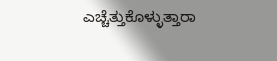ಎಚ್ಚೆತ್ತುಕೊಳ್ಳುತ್ತಾರಾ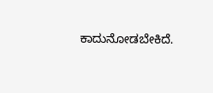ಕಾದುನೋಡಬೇಕಿದೆ.